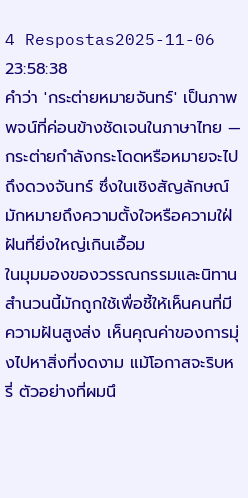4 Respostas2025-11-06 23:58:38
คำว่า 'กระต่ายหมายจันทร์' เป็นภาพพจน์ที่ค่อนข้างชัดเจนในภาษาไทย — กระต่ายกำลังกระโดดหรือหมายจะไปถึงดวงจันทร์ ซึ่งในเชิงสัญลักษณ์มักหมายถึงความตั้งใจหรือความใฝ่ฝันที่ยิ่งใหญ่เกินเอื้อม
ในมุมมองของวรรณกรรมและนิทานสำนวนนี้มักถูกใช้เพื่อชี้ให้เห็นคนที่มีความฝันสูงส่ง เห็นคุณค่าของการมุ่งไปหาสิ่งที่งดงาม แม้โอกาสจะริบหรี่ ตัวอย่างที่ผมนึ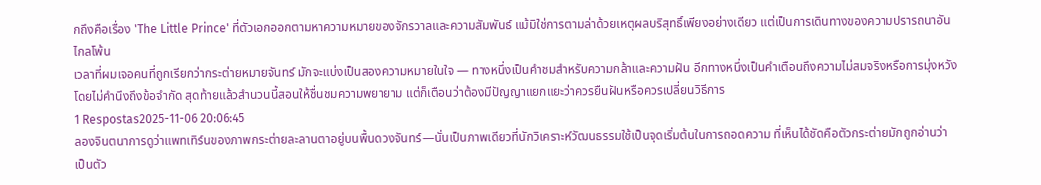กถึงคือเรื่อง 'The Little Prince' ที่ตัวเอกออกตามหาความหมายของจักรวาลและความสัมพันธ์ แม้มิใช่การตามล่าด้วยเหตุผลบริสุทธิ์เพียงอย่างเดียว แต่เป็นการเดินทางของความปรารถนาอันไกลโพ้น
เวลาที่ผมเจอคนที่ถูกเรียกว่ากระต่ายหมายจันทร์ มักจะแบ่งเป็นสองความหมายในใจ — ทางหนึ่งเป็นคำชมสำหรับความกล้าและความฝัน อีกทางหนึ่งเป็นคำเตือนถึงความไม่สมจริงหรือการมุ่งหวังโดยไม่คำนึงถึงข้อจำกัด สุดท้ายแล้วสำนวนนี้สอนให้ชื่นชมความพยายาม แต่ก็เตือนว่าต้องมีปัญญาแยกแยะว่าควรยืนฝันหรือควรเปลี่ยนวิธีการ
1 Respostas2025-11-06 20:06:45
ลองจินตนาการดูว่าแพทเทิร์นของภาพกระต่ายละลานตาอยู่บนพื้นดวงจันทร์—นั่นเป็นภาพเดียวที่นักวิเคราะห์วัฒนธรรมใช้เป็นจุดเริ่มต้นในการถอดความ ที่เห็นได้ชัดคือตัวกระต่ายมักถูกอ่านว่าเป็นตัว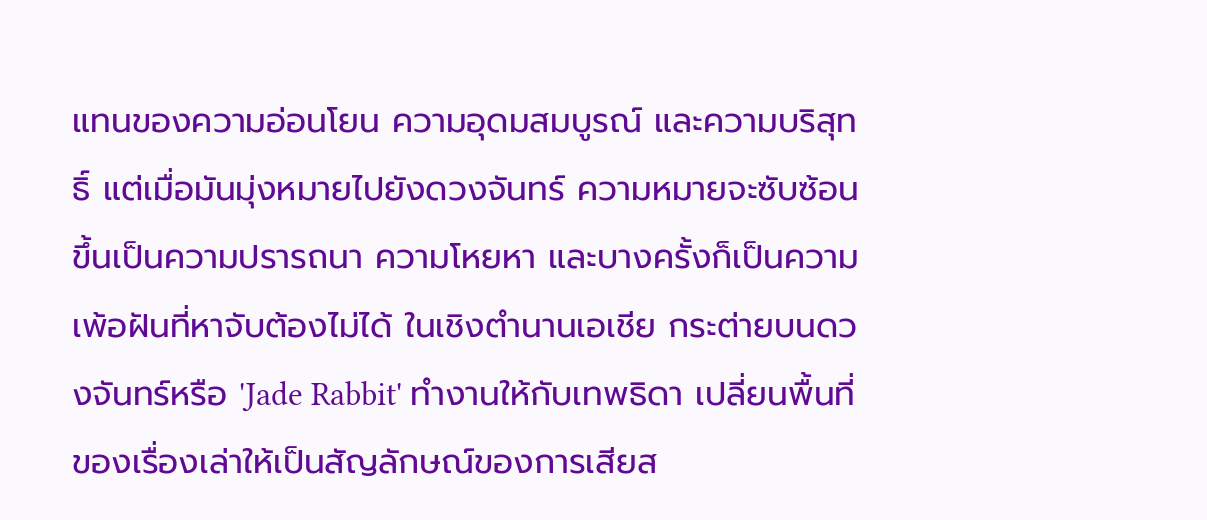แทนของความอ่อนโยน ความอุดมสมบูรณ์ และความบริสุทธิ์ แต่เมื่อมันมุ่งหมายไปยังดวงจันทร์ ความหมายจะซับซ้อนขึ้นเป็นความปรารถนา ความโหยหา และบางครั้งก็เป็นความเพ้อฝันที่หาจับต้องไม่ได้ ในเชิงตำนานเอเชีย กระต่ายบนดวงจันทร์หรือ 'Jade Rabbit' ทำงานให้กับเทพธิดา เปลี่ยนพื้นที่ของเรื่องเล่าให้เป็นสัญลักษณ์ของการเสียส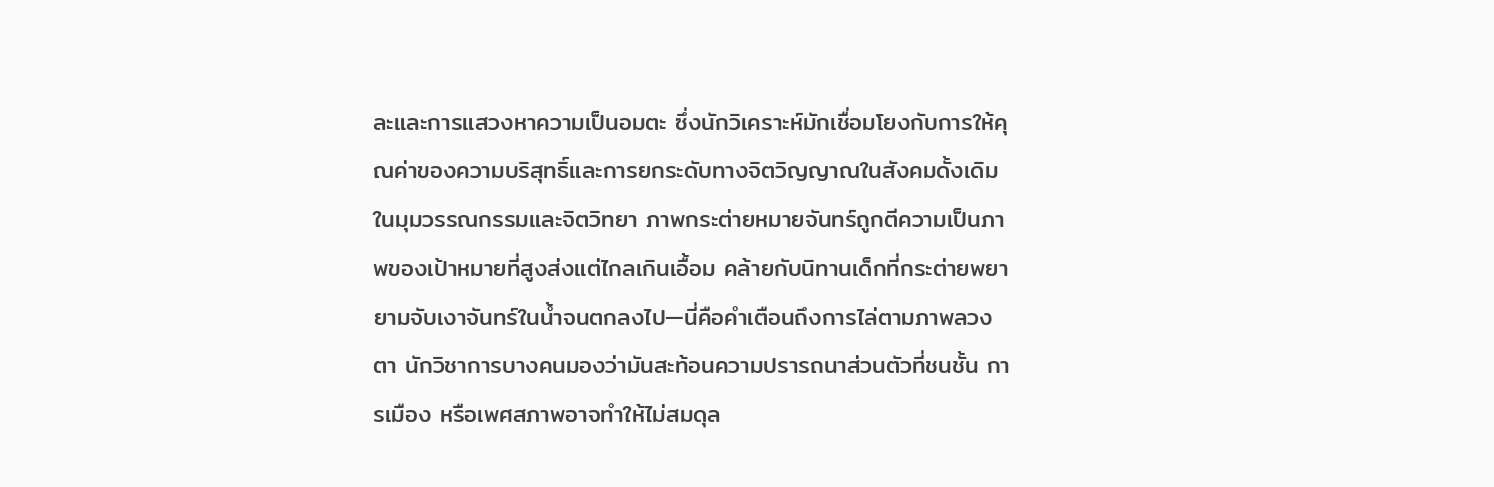ละและการแสวงหาความเป็นอมตะ ซึ่งนักวิเคราะห์มักเชื่อมโยงกับการให้คุณค่าของความบริสุทธิ์และการยกระดับทางจิตวิญญาณในสังคมดั้งเดิม
ในมุมวรรณกรรมและจิตวิทยา ภาพกระต่ายหมายจันทร์ถูกตีความเป็นภาพของเป้าหมายที่สูงส่งแต่ไกลเกินเอื้อม คล้ายกับนิทานเด็กที่กระต่ายพยายามจับเงาจันทร์ในน้ำจนตกลงไป—นี่คือคำเตือนถึงการไล่ตามภาพลวงตา นักวิชาการบางคนมองว่ามันสะท้อนความปรารถนาส่วนตัวที่ชนชั้น การเมือง หรือเพศสภาพอาจทำให้ไม่สมดุล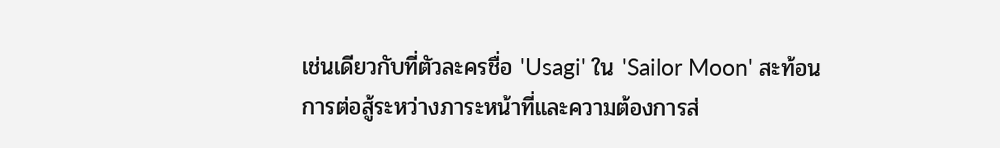เช่นเดียวกับที่ตัวละครชื่อ 'Usagi' ใน 'Sailor Moon' สะท้อนการต่อสู้ระหว่างภาระหน้าที่และความต้องการส่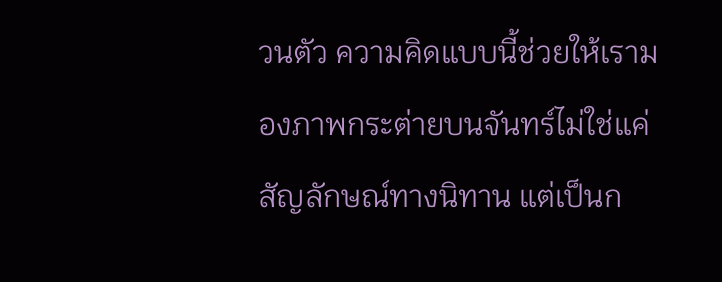วนตัว ความคิดแบบนี้ช่วยให้เรามองภาพกระต่ายบนจันทร์ไม่ใช่แค่สัญลักษณ์ทางนิทาน แต่เป็นก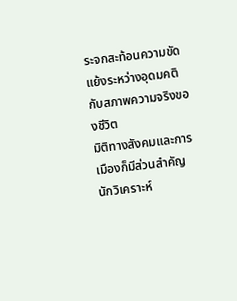ระจกสะท้อนความขัดแย้งระหว่างอุดมคติกับสภาพความจริงของชีวิต
มิติทางสังคมและการเมืองก็มีส่วนสำคัญ นักวิเคราะห์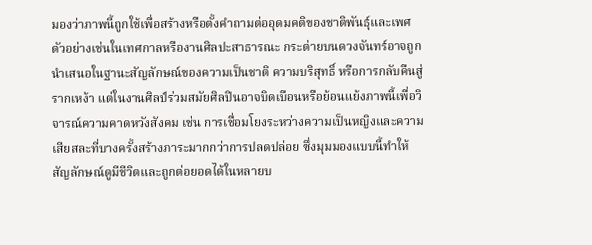มองว่าภาพนี้ถูกใช้เพื่อสร้างหรือตั้งคำถามต่ออุดมคติของชาติพันธุ์และเพศ ตัวอย่างเช่นในเทศกาลหรืองานศิลปะสาธารณะ กระต่ายบนดวงจันทร์อาจถูกนำเสนอในฐานะสัญลักษณ์ของความเป็นชาติ ความบริสุทธิ์ หรือการกลับคืนสู่รากเหง้า แต่ในงานศิลป์ร่วมสมัยศิลปินอาจบิดเบือนหรือย้อนแย้งภาพนี้เพื่อวิจารณ์ความคาดหวังสังคม เช่น การเชื่อมโยงระหว่างความเป็นหญิงและความเสียสละที่บางครั้งสร้างภาระมากกว่าการปลดปล่อย ซึ่งมุมมองแบบนี้ทำให้สัญลักษณ์ดูมีชีวิตและถูกต่อยอดได้ในหลายบ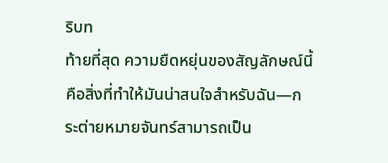ริบท
ท้ายที่สุด ความยืดหยุ่นของสัญลักษณ์นี้คือสิ่งที่ทำให้มันน่าสนใจสำหรับฉัน—กระต่ายหมายจันทร์สามารถเป็น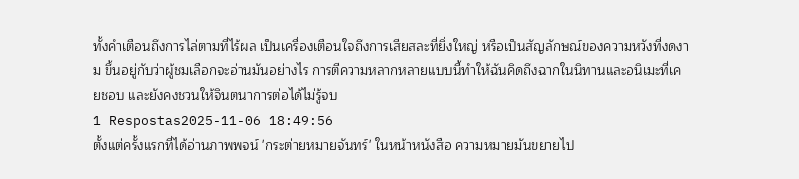ทั้งคำเตือนถึงการไล่ตามที่ไร้ผล เป็นเครื่องเตือนใจถึงการเสียสละที่ยิ่งใหญ่ หรือเป็นสัญลักษณ์ของความหวังที่งดงาม ขึ้นอยู่กับว่าผู้ชมเลือกจะอ่านมันอย่างไร การตีความหลากหลายแบบนี้ทำให้ฉันคิดถึงฉากในนิทานและอนิเมะที่เคยชอบ และยังคงชวนให้จินตนาการต่อได้ไม่รู้จบ
1 Respostas2025-11-06 18:49:56
ตั้งแต่ครั้งแรกที่ได้อ่านภาพพจน์ 'กระต่ายหมายจันทร์' ในหน้าหนังสือ ความหมายมันขยายไป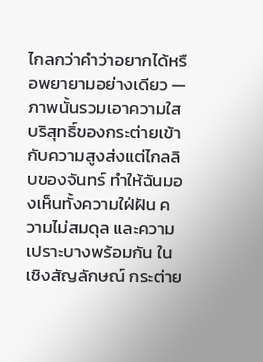ไกลกว่าคำว่าอยากได้หรือพยายามอย่างเดียว — ภาพนั้นรวมเอาความใสบริสุทธิ์ของกระต่ายเข้ากับความสูงส่งแต่ไกลลิบของจันทร์ ทำให้ฉันมองเห็นทั้งความใฝ่ฝัน ความไม่สมดุล และความเปราะบางพร้อมกัน ในเชิงสัญลักษณ์ กระต่าย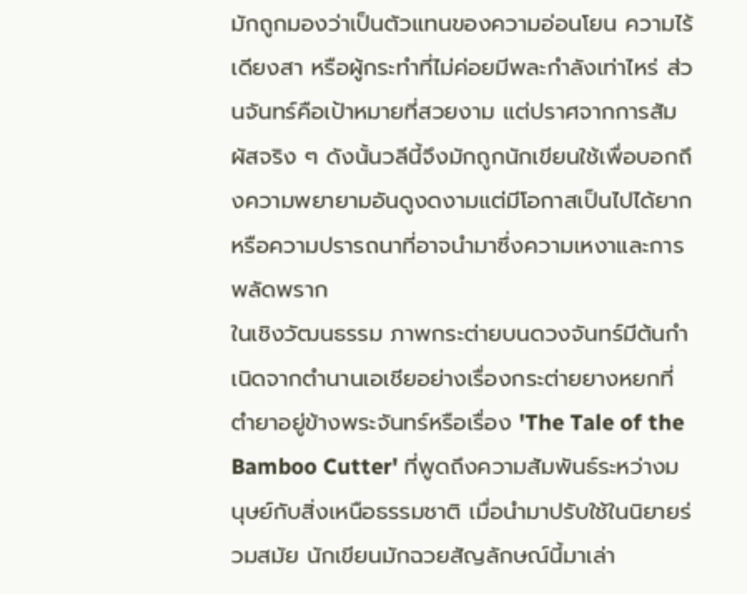มักถูกมองว่าเป็นตัวแทนของความอ่อนโยน ความไร้เดียงสา หรือผู้กระทำที่ไม่ค่อยมีพละกำลังเท่าไหร่ ส่วนจันทร์คือเป้าหมายที่สวยงาม แต่ปราศจากการสัมผัสจริง ๆ ดังนั้นวลีนี้จึงมักถูกนักเขียนใช้เพื่อบอกถึงความพยายามอันดูงดงามแต่มีโอกาสเป็นไปได้ยาก หรือความปรารถนาที่อาจนำมาซึ่งความเหงาและการพลัดพราก
ในเชิงวัฒนธรรม ภาพกระต่ายบนดวงจันทร์มีต้นกำเนิดจากตำนานเอเชียอย่างเรื่องกระต่ายยางหยกที่ตำยาอยู่ข้างพระจันทร์หรือเรื่อง 'The Tale of the Bamboo Cutter' ที่พูดถึงความสัมพันธ์ระหว่างมนุษย์กับสิ่งเหนือธรรมชาติ เมื่อนำมาปรับใช้ในนิยายร่วมสมัย นักเขียนมักฉวยสัญลักษณ์นี้มาเล่า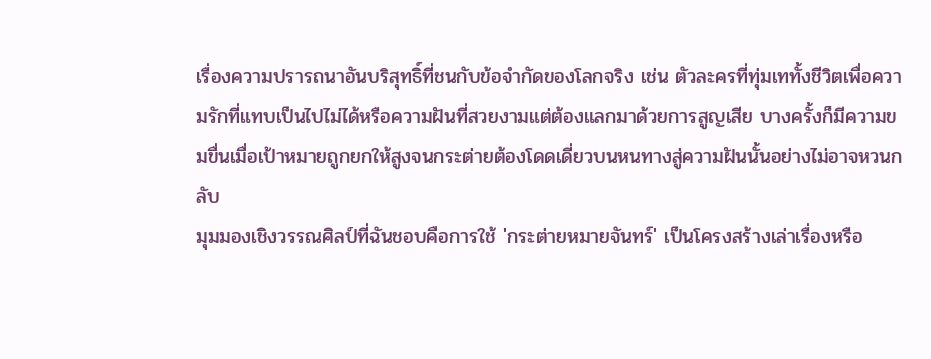เรื่องความปรารถนาอันบริสุทธิ์ที่ชนกับข้อจำกัดของโลกจริง เช่น ตัวละครที่ทุ่มเททั้งชีวิตเพื่อความรักที่แทบเป็นไปไม่ได้หรือความฝันที่สวยงามแต่ต้องแลกมาด้วยการสูญเสีย บางครั้งก็มีความขมขื่นเมื่อเป้าหมายถูกยกให้สูงจนกระต่ายต้องโดดเดี่ยวบนหนทางสู่ความฝันนั้นอย่างไม่อาจหวนกลับ
มุมมองเชิงวรรณศิลป์ที่ฉันชอบคือการใช้ 'กระต่ายหมายจันทร์' เป็นโครงสร้างเล่าเรื่องหรือ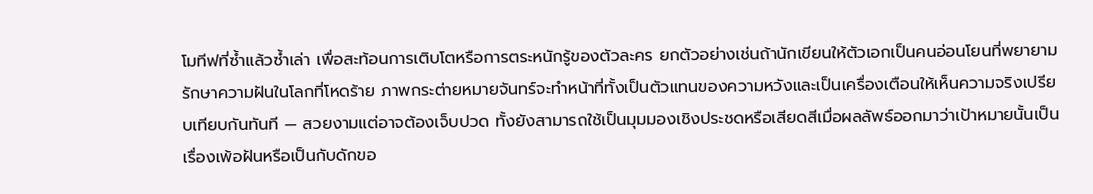โมทีฟที่ซ้ำแล้วซ้ำเล่า เพื่อสะท้อนการเติบโตหรือการตระหนักรู้ของตัวละคร ยกตัวอย่างเช่นถ้านักเขียนให้ตัวเอกเป็นคนอ่อนโยนที่พยายามรักษาความฝันในโลกที่โหดร้าย ภาพกระต่ายหมายจันทร์จะทำหน้าที่ทั้งเป็นตัวแทนของความหวังและเป็นเครื่องเตือนให้เห็นความจริงเปรียบเทียบกันทันที — สวยงามแต่อาจต้องเจ็บปวด ทั้งยังสามารถใช้เป็นมุมมองเชิงประชดหรือเสียดสีเมื่อผลลัพธ์ออกมาว่าเป้าหมายนั้นเป็นเรื่องเพ้อฝันหรือเป็นกับดักขอ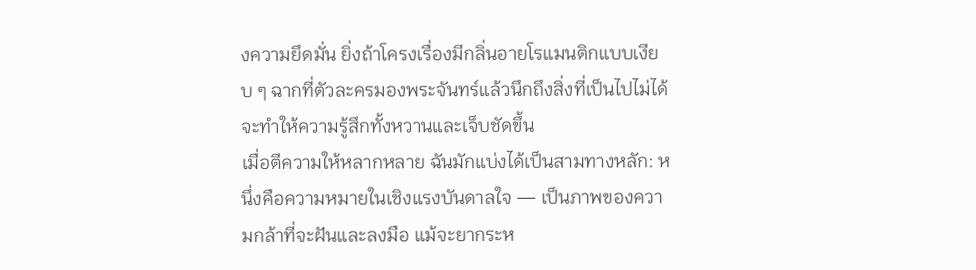งความยึดมั่น ยิ่งถ้าโครงเรื่องมีกลิ่นอายโรแมนติกแบบเงียบ ๆ ฉากที่ตัวละครมองพระจันทร์แล้วนึกถึงสิ่งที่เป็นไปไม่ได้ จะทำให้ความรู้สึกทั้งหวานและเจ็บชัดขึ้น
เมื่อตีความให้หลากหลาย ฉันมักแบ่งได้เป็นสามทางหลัก: หนึ่งคือความหมายในเชิงแรงบันดาลใจ — เป็นภาพของความกล้าที่จะฝันและลงมือ แม้จะยากระห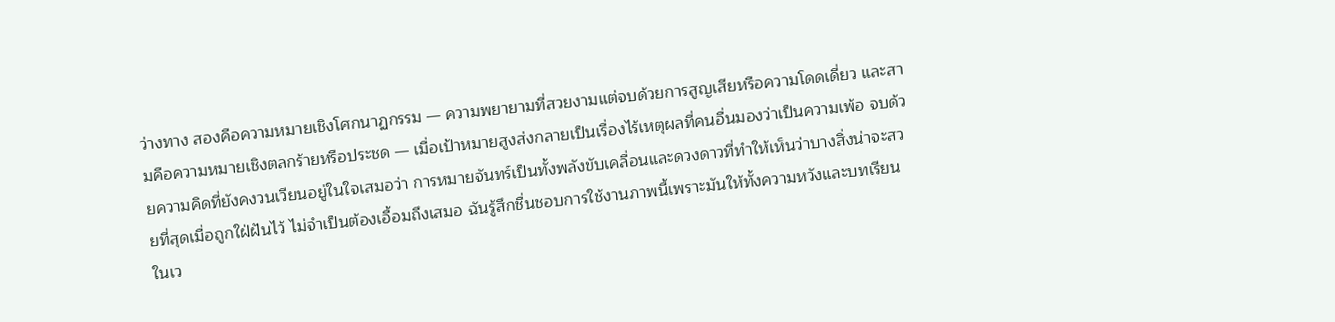ว่างทาง สองคือความหมายเชิงโศกนาฏกรรม — ความพยายามที่สวยงามแต่จบด้วยการสูญเสียหรือความโดดเดี่ยว และสามคือความหมายเชิงตลกร้ายหรือประชด — เมื่อเป้าหมายสูงส่งกลายเป็นเรื่องไร้เหตุผลที่คนอื่นมองว่าเป็นความเพ้อ จบด้วยความคิดที่ยังคงวนเวียนอยู่ในใจเสมอว่า การหมายจันทร์เป็นทั้งพลังขับเคลื่อนและดวงดาวที่ทำให้เห็นว่าบางสิ่งน่าจะสวยที่สุดเมื่อถูกใฝ่ฝันไว้ ไม่จำเป็นต้องเอื้อมถึงเสมอ ฉันรู้สึกชื่นชอบการใช้งานภาพนี้เพราะมันให้ทั้งความหวังและบทเรียนในเว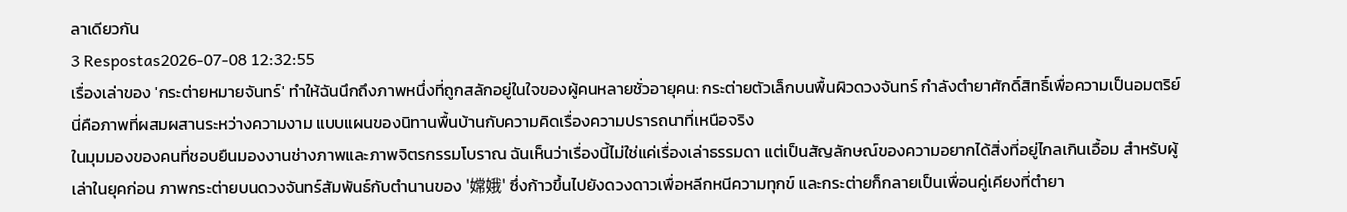ลาเดียวกัน
3 Respostas2026-07-08 12:32:55
เรื่องเล่าของ 'กระต่ายหมายจันทร์' ทำให้ฉันนึกถึงภาพหนึ่งที่ถูกสลักอยู่ในใจของผู้คนหลายชั่วอายุคน: กระต่ายตัวเล็กบนพื้นผิวดวงจันทร์ กำลังตำยาศักดิ์สิทธิ์เพื่อความเป็นอมตริย์ นี่คือภาพที่ผสมผสานระหว่างความงาม แบบแผนของนิทานพื้นบ้านกับความคิดเรื่องความปรารถนาที่เหนือจริง
ในมุมมองของคนที่ชอบยืนมองงานช่างภาพและภาพจิตรกรรมโบราณ ฉันเห็นว่าเรื่องนี้ไม่ใช่แค่เรื่องเล่าธรรมดา แต่เป็นสัญลักษณ์ของความอยากได้สิ่งที่อยู่ไกลเกินเอื้อม สำหรับผู้เล่าในยุคก่อน ภาพกระต่ายบนดวงจันทร์สัมพันธ์กับตำนานของ '嫦娥' ซึ่งก้าวขึ้นไปยังดวงดาวเพื่อหลีกหนีความทุกข์ และกระต่ายก็กลายเป็นเพื่อนคู่เคียงที่ตำยา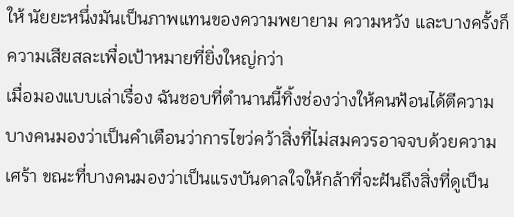ให้ นัยยะหนึ่งมันเป็นภาพแทนของความพยายาม ความหวัง และบางครั้งก็ความเสียสละเพื่อเป้าหมายที่ยิ่งใหญ่กว่า
เมื่อมองแบบเล่าเรื่อง ฉันชอบที่ตำนานนี้ทิ้งช่องว่างให้คนฟ้อนได้ตีความ บางคนมองว่าเป็นคำเตือนว่าการไขว่คว้าสิ่งที่ไม่สมควรอาจจบด้วยความเศร้า ขณะที่บางคนมองว่าเป็นแรงบันดาลใจให้กล้าที่จะฝันถึงสิ่งที่ดูเป็น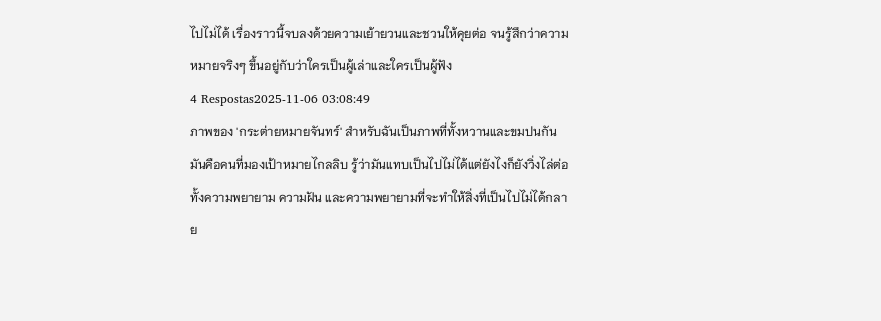ไปไม่ได้ เรื่องราวนี้จบลงด้วยความเย้ายวนและชวนให้คุยต่อ จนรู้สึกว่าความหมายจริงๆ ขึ้นอยู่กับว่าใครเป็นผู้เล่าและใครเป็นผู้ฟัง
4 Respostas2025-11-06 03:08:49
ภาพของ 'กระต่ายหมายจันทร์' สำหรับฉันเป็นภาพที่ทั้งหวานและขมปนกัน มันคือคนที่มองเป้าหมายไกลลิบ รู้ว่ามันแทบเป็นไปไม่ได้แต่ยังไงก็ยังวิ่งไล่ต่อ ทั้งความพยายาม ความฝัน และความพยายามที่จะทำให้สิ่งที่เป็นไปไม่ได้กลาย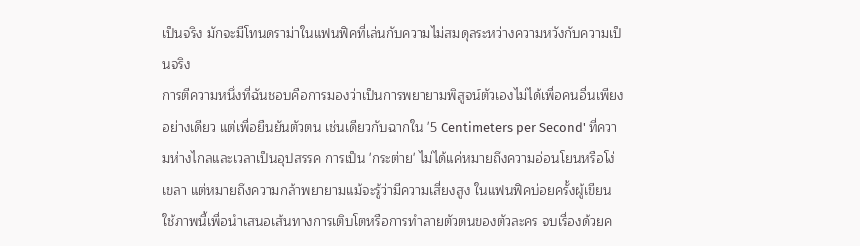เป็นจริง มักจะมีโทนดราม่าในแฟนฟิคที่เล่นกับความไม่สมดุลระหว่างความหวังกับความเป็นจริง
การตีความหนึ่งที่ฉันชอบคือการมองว่าเป็นการพยายามพิสูจน์ตัวเองไม่ได้เพื่อคนอื่นเพียงอย่างเดียว แต่เพื่อยืนยันตัวตน เช่นเดียวกับฉากใน '5 Centimeters per Second' ที่ความห่างไกลและเวลาเป็นอุปสรรค การเป็น 'กระต่าย' ไม่ได้แค่หมายถึงความอ่อนโยนหรือโง่เขลา แต่หมายถึงความกล้าพยายามแม้จะรู้ว่ามีความเสี่ยงสูง ในแฟนฟิคบ่อยครั้งผู้เขียนใช้ภาพนี้เพื่อนำเสนอเส้นทางการเติบโตหรือการทำลายตัวตนของตัวละคร จบเรื่องด้วยค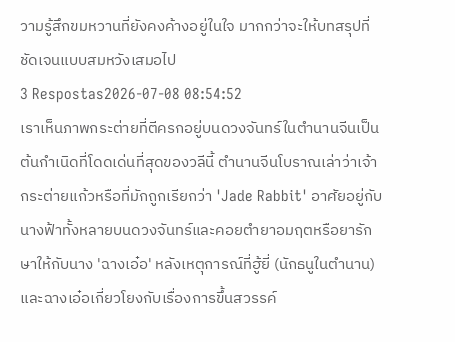วามรู้สึกขมหวานที่ยังคงค้างอยู่ในใจ มากกว่าจะให้บทสรุปที่ชัดเจนแบบสมหวังเสมอไป
3 Respostas2026-07-08 08:54:52
เราเห็นภาพกระต่ายที่ตีครกอยู่บนดวงจันทร์ในตำนานจีนเป็นต้นกำเนิดที่โดดเด่นที่สุดของวลีนี้ ตำนานจีนโบราณเล่าว่าเจ้ากระต่ายแก้วหรือที่มักถูกเรียกว่า 'Jade Rabbit' อาศัยอยู่กับนางฟ้าทั้งหลายบนดวงจันทร์และคอยตำยาอมฤตหรือยารักษาให้กับนาง 'ฉางเอ๋อ' หลังเหตุการณ์ที่ฮู้ยี่ (นักธนูในตำนาน) และฉางเอ๋อเกี่ยวโยงกับเรื่องการขึ้นสวรรค์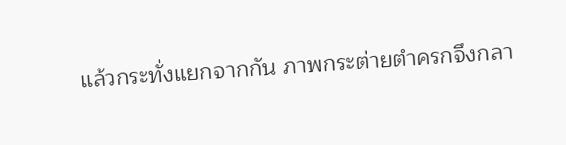แล้วกระทั่งแยกจากกัน ภาพกระต่ายตำครกจึงกลา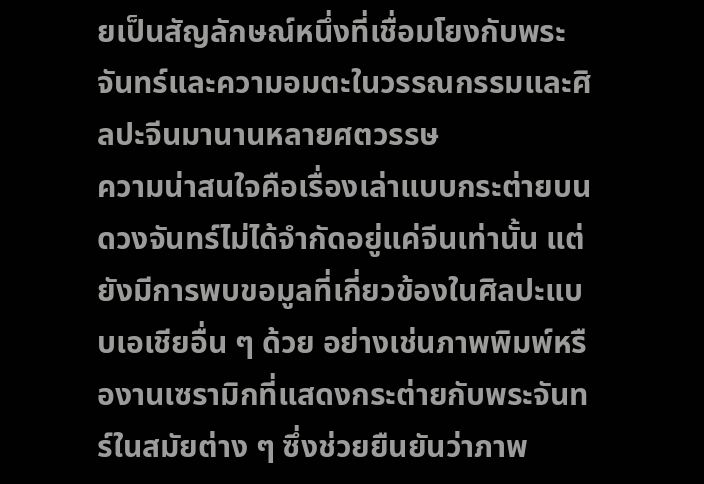ยเป็นสัญลักษณ์หนึ่งที่เชื่อมโยงกับพระจันทร์และความอมตะในวรรณกรรมและศิลปะจีนมานานหลายศตวรรษ
ความน่าสนใจคือเรื่องเล่าแบบกระต่ายบนดวงจันทร์ไม่ได้จำกัดอยู่แค่จีนเท่านั้น แต่ยังมีการพบขอมูลที่เกี่ยวข้องในศิลปะแบบเอเชียอื่น ๆ ด้วย อย่างเช่นภาพพิมพ์หรืองานเซรามิกที่แสดงกระต่ายกับพระจันทร์ในสมัยต่าง ๆ ซึ่งช่วยยืนยันว่าภาพ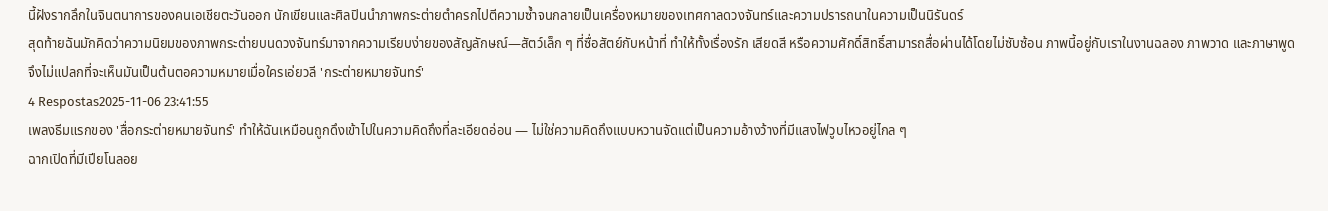นี้ฝังรากลึกในจินตนาการของคนเอเชียตะวันออก นักเขียนและศิลปินนำภาพกระต่ายตำครกไปตีความซ้ำจนกลายเป็นเครื่องหมายของเทศกาลดวงจันทร์และความปรารถนาในความเป็นนิรันดร์
สุดท้ายฉันมักคิดว่าความนิยมของภาพกระต่ายบนดวงจันทร์มาจากความเรียบง่ายของสัญลักษณ์—สัตว์เล็ก ๆ ที่ซื่อสัตย์กับหน้าที่ ทำให้ทั้งเรื่องรัก เสียดสี หรือความศักดิ์สิทธิ์สามารถสื่อผ่านได้โดยไม่ซับซ้อน ภาพนี้อยู่กับเราในงานฉลอง ภาพวาด และภาษาพูด จึงไม่แปลกที่จะเห็นมันเป็นต้นตอความหมายเมื่อใครเอ่ยวลี 'กระต่ายหมายจันทร์'
4 Respostas2025-11-06 23:41:55
เพลงธีมแรกของ 'สื่อกระต่ายหมายจันทร์' ทำให้ฉันเหมือนถูกดึงเข้าไปในความคิดถึงที่ละเอียดอ่อน — ไม่ใช่ความคิดถึงแบบหวานจัดแต่เป็นความอ้างว้างที่มีแสงไฟวูบไหวอยู่ไกล ๆ
ฉากเปิดที่มีเปียโนลอย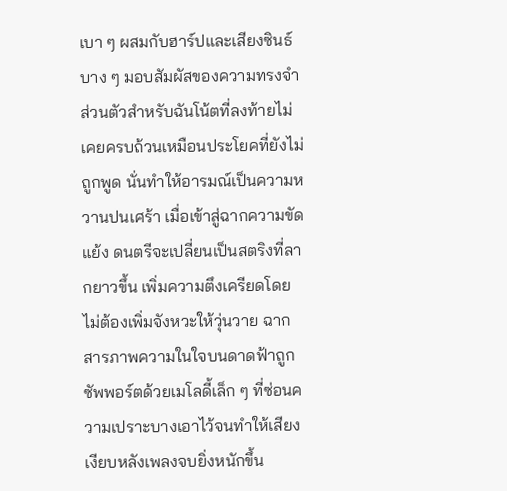เบา ๆ ผสมกับฮาร์ปและเสียงซินธ์บาง ๆ มอบสัมผัสของความทรงจำ ส่วนตัวสำหรับฉันโน้ตที่ลงท้ายไม่เคยครบถ้วนเหมือนประโยคที่ยังไม่ถูกพูด นั่นทำให้อารมณ์เป็นความหวานปนเศร้า เมื่อเข้าสู่ฉากความขัดแย้ง ดนตรีจะเปลี่ยนเป็นสตริงที่ลากยาวขึ้น เพิ่มความตึงเครียดโดยไม่ต้องเพิ่มจังหวะให้วุ่นวาย ฉากสารภาพความในใจบนดาดฟ้าถูกซัพพอร์ตด้วยเมโลดี้เล็ก ๆ ที่ซ่อนความเปราะบางเอาไว้จนทำให้เสียงเงียบหลังเพลงจบยิ่งหนักขึ้น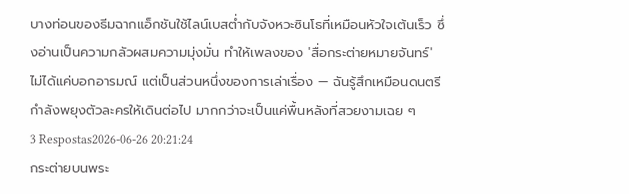บางท่อนของธีมฉากแอ็กชันใช้ไลน์เบสต่ำกับจังหวะซินโธที่เหมือนหัวใจเต้นเร็ว ซึ่งอ่านเป็นความกลัวผสมความมุ่งมั่น ทำให้เพลงของ 'สื่อกระต่ายหมายจันทร์' ไม่ได้แค่บอกอารมณ์ แต่เป็นส่วนหนึ่งของการเล่าเรื่อง — ฉันรู้สึกเหมือนดนตรีกำลังพยุงตัวละครให้เดินต่อไป มากกว่าจะเป็นแค่พื้นหลังที่สวยงามเฉย ๆ
3 Respostas2026-06-26 20:21:24
กระต่ายบนพระ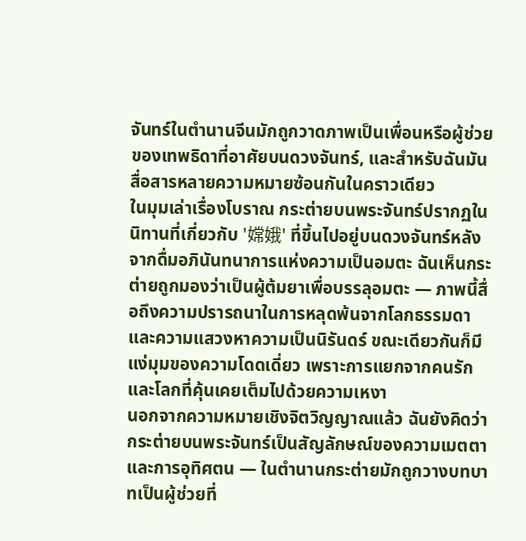จันทร์ในตำนานจีนมักถูกวาดภาพเป็นเพื่อนหรือผู้ช่วยของเทพธิดาที่อาศัยบนดวงจันทร์, และสำหรับฉันมันสื่อสารหลายความหมายซ้อนกันในคราวเดียว
ในมุมเล่าเรื่องโบราณ กระต่ายบนพระจันทร์ปรากฏในนิทานที่เกี่ยวกับ '嫦娥' ที่ขึ้นไปอยู่บนดวงจันทร์หลังจากดื่มอภินันทนาการแห่งความเป็นอมตะ ฉันเห็นกระต่ายถูกมองว่าเป็นผู้ต้มยาเพื่อบรรลุอมตะ — ภาพนี้สื่อถึงความปรารถนาในการหลุดพ้นจากโลกธรรมดาและความแสวงหาความเป็นนิรันดร์ ขณะเดียวกันก็มีแง่มุมของความโดดเดี่ยว เพราะการแยกจากคนรักและโลกที่คุ้นเคยเต็มไปด้วยความเหงา
นอกจากความหมายเชิงจิตวิญญาณแล้ว ฉันยังคิดว่ากระต่ายบนพระจันทร์เป็นสัญลักษณ์ของความเมตตาและการอุทิศตน — ในตำนานกระต่ายมักถูกวางบทบาทเป็นผู้ช่วยที่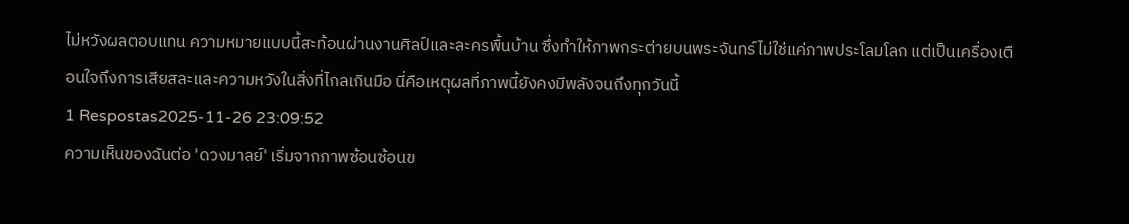ไม่หวังผลตอบแทน ความหมายแบบนี้สะท้อนผ่านงานศิลป์และละครพื้นบ้าน ซึ่งทำให้ภาพกระต่ายบนพระจันทร์ไม่ใช่แค่ภาพประโลมโลก แต่เป็นเครื่องเตือนใจถึงการเสียสละและความหวังในสิ่งที่ไกลเกินมือ นี่คือเหตุผลที่ภาพนี้ยังคงมีพลังจนถึงทุกวันนี้
1 Respostas2025-11-26 23:09:52
ความเห็นของฉันต่อ 'ดวงมาลย์' เริ่มจากภาพซ้อนซ้อนข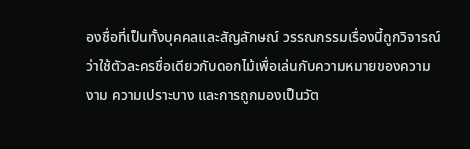องชื่อที่เป็นทั้งบุคคลและสัญลักษณ์ วรรณกรรมเรื่องนี้ถูกวิจารณ์ว่าใช้ตัวละครชื่อเดียวกับดอกไม้เพื่อเล่นกับความหมายของความงาม ความเปราะบาง และการถูกมองเป็นวัต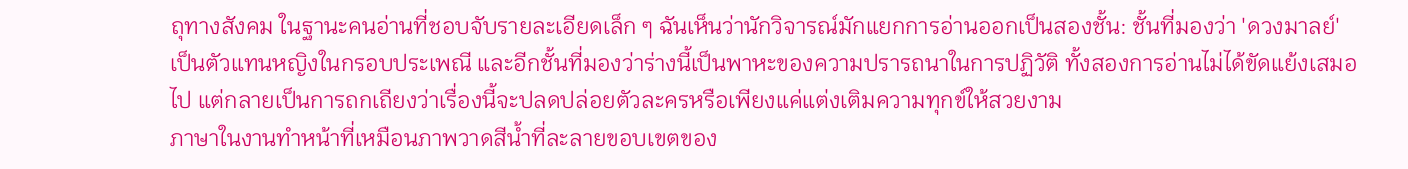ถุทางสังคม ในฐานะคนอ่านที่ชอบจับรายละเอียดเล็ก ๆ ฉันเห็นว่านักวิจารณ์มักแยกการอ่านออกเป็นสองชั้น: ชั้นที่มองว่า 'ดวงมาลย์' เป็นตัวแทนหญิงในกรอบประเพณี และอีกชั้นที่มองว่าร่างนี้เป็นพาหะของความปรารถนาในการปฏิวัติ ทั้งสองการอ่านไม่ได้ขัดแย้งเสมอไป แต่กลายเป็นการถกเถียงว่าเรื่องนี้จะปลดปล่อยตัวละครหรือเพียงแค่แต่งเติมความทุกข์ให้สวยงาม
ภาษาในงานทำหน้าที่เหมือนภาพวาดสีน้ำที่ละลายขอบเขตของ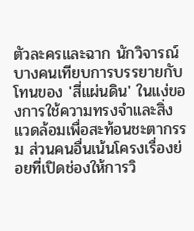ตัวละครและฉาก นักวิจารณ์บางคนเทียบการบรรยายกับโทนของ 'สี่แผ่นดิน' ในแง่ของการใช้ความทรงจำและสิ่งแวดล้อมเพื่อสะท้อนชะตากรรม ส่วนคนอื่นเน้นโครงเรื่องย่อยที่เปิดช่องให้การวิ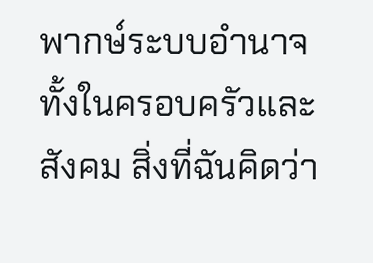พากษ์ระบบอำนาจทั้งในครอบครัวและสังคม สิ่งที่ฉันคิดว่า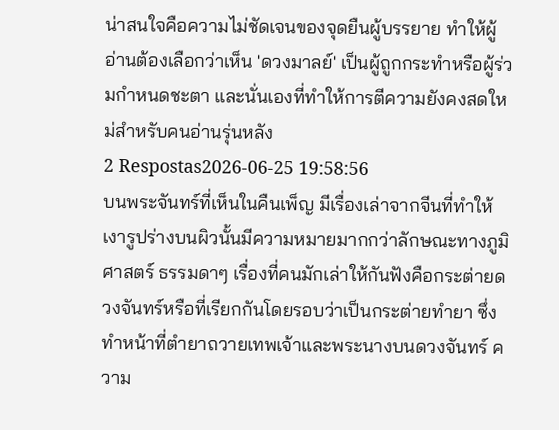น่าสนใจคือความไม่ชัดเจนของจุดยืนผู้บรรยาย ทำให้ผู้อ่านต้องเลือกว่าเห็น 'ดวงมาลย์' เป็นผู้ถูกกระทำหรือผู้ร่วมกำหนดชะตา และนั่นเองที่ทำให้การตีความยังคงสดใหม่สำหรับคนอ่านรุ่นหลัง
2 Respostas2026-06-25 19:58:56
บนพระจันทร์ที่เห็นในคืนเพ็ญ มีเรื่องเล่าจากจีนที่ทำให้เงารูปร่างบนผิวนั้นมีความหมายมากกว่าลักษณะทางภูมิศาสตร์ ธรรมดาๆ เรื่องที่คนมักเล่าให้กันฟังคือกระต่ายดวงจันทร์หรือที่เรียกกันโดยรอบว่าเป็นกระต่ายทํายา ซึ่งทำหน้าที่ตำยาถวายเทพเจ้าและพระนางบนดวงจันทร์ ความ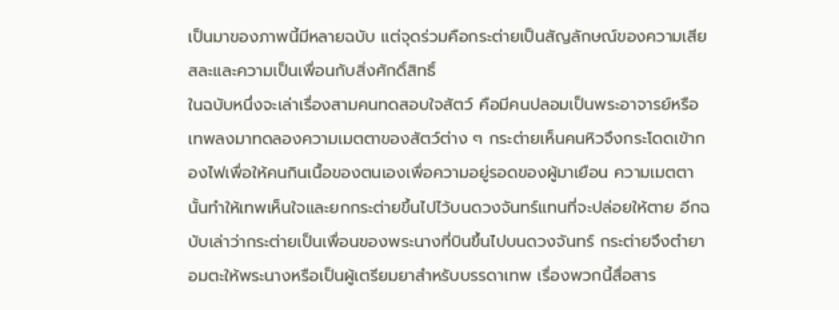เป็นมาของภาพนี้มีหลายฉบับ แต่จุดร่วมคือกระต่ายเป็นสัญลักษณ์ของความเสียสละและความเป็นเพื่อนกับสิ่งศักดิ์สิทธิ์
ในฉบับหนึ่งจะเล่าเรื่องสามคนทดสอบใจสัตว์ คือมีคนปลอมเป็นพระอาจารย์หรือเทพลงมาทดลองความเมตตาของสัตว์ต่าง ๆ กระต่ายเห็นคนหิวจึงกระโดดเข้ากองไฟเพื่อให้คนกินเนื้อของตนเองเพื่อความอยู่รอดของผู้มาเยือน ความเมตตานั้นทำให้เทพเห็นใจและยกกระต่ายขึ้นไปไว้บนดวงจันทร์แทนที่จะปล่อยให้ตาย อีกฉบับเล่าว่ากระต่ายเป็นเพื่อนของพระนางที่บินขึ้นไปบนดวงจันทร์ กระต่ายจึงตำยาอมตะให้พระนางหรือเป็นผู้เตรียมยาสำหรับบรรดาเทพ เรื่องพวกนี้สื่อสาร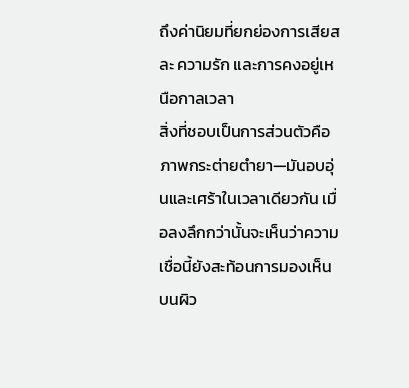ถึงค่านิยมที่ยกย่องการเสียสละ ความรัก และการคงอยู่เหนือกาลเวลา
สิ่งที่ชอบเป็นการส่วนตัวคือภาพกระต่ายตำยา—มันอบอุ่นและเศร้าในเวลาเดียวกัน เมื่อลงลึกกว่านั้นจะเห็นว่าความเชื่อนี้ยังสะท้อนการมองเห็นบนผิว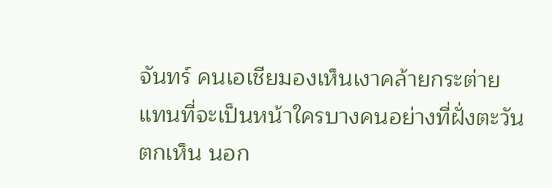จันทร์ คนเอเชียมองเห็นเงาคล้ายกระต่าย แทนที่จะเป็นหน้าใครบางคนอย่างที่ฝั่งตะวันตกเห็น นอก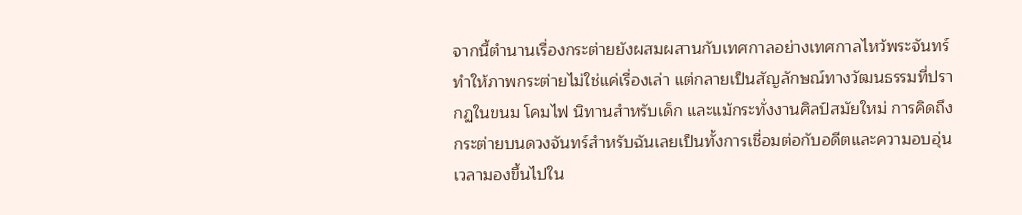จากนี้ตำนานเรื่องกระต่ายยังผสมผสานกับเทศกาลอย่างเทศกาลไหว้พระจันทร์ ทำให้ภาพกระต่ายไม่ใช่แค่เรื่องเล่า แต่กลายเป็นสัญลักษณ์ทางวัฒนธรรมที่ปรากฏในขนม โคมไฟ นิทานสำหรับเด็ก และแม้กระทั่งงานศิลป์สมัยใหม่ การคิดถึงกระต่ายบนดวงจันทร์สำหรับฉันเลยเป็นทั้งการเชื่อมต่อกับอดีตและความอบอุ่นเวลามองขึ้นไปใน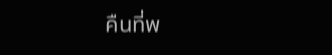คืนที่พ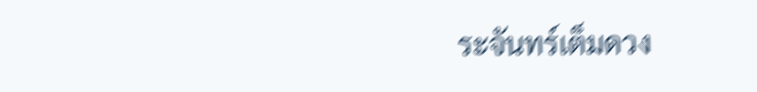ระจันทร์เต็มดวง